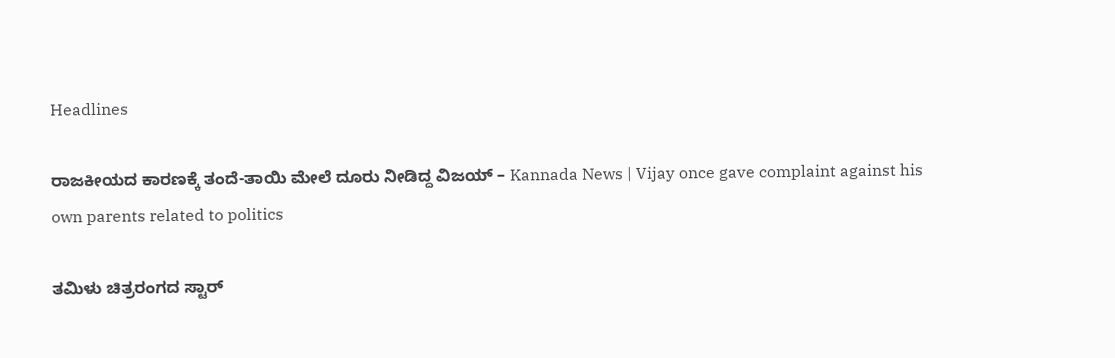Headlines

ರಾಜಕೀಯದ ಕಾರಣಕ್ಕೆ ತಂದೆ-ತಾಯಿ ಮೇಲೆ ದೂರು ನೀಡಿದ್ದ ವಿಜಯ್ – Kannada News | Vijay once gave complaint against his own parents related to politics

ತಮಿಳು ಚಿತ್ರರಂಗದ ಸ್ಟಾರ್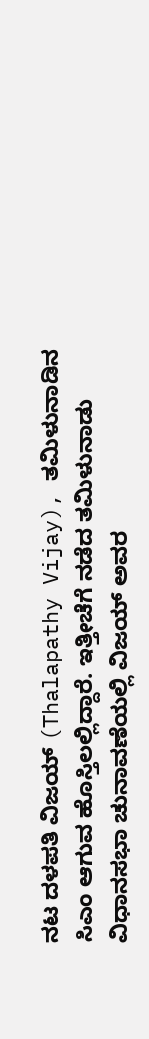ನಟ ದಳಪತಿ ವಿಜಯ್ (Thalapathy Vijay), ತಮಿಳುನಾಡಿನ ಸಿಎಂ ಆಗುವ ಹೊಸ್ತಿಲಲ್ಲಿದ್ದಾರೆ. ಇತ್ತೀಚೆಗೆ ನಡೆದ ತಮಿಳುನಾಡು ವಿಧಾನಸಭಾ ಚುನಾವಣೆಯಲ್ಲಿ ವಿಜಯ್ ಅವರ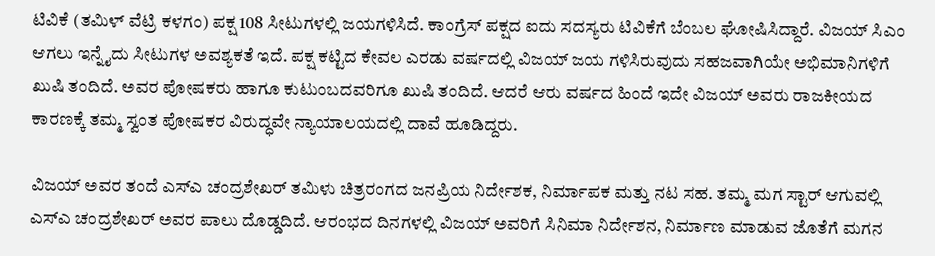ಟಿವಿಕೆ (ತಮಿಳ್ ವೆಟ್ರಿ ಕಳಗಂ) ಪಕ್ಷ 108 ಸೀಟುಗಳಲ್ಲಿ ಜಯಗಳಿಸಿದೆ. ಕಾಂಗ್ರೆಸ್ ಪಕ್ಷದ ಐದು ಸದಸ್ಯರು ಟಿವಿಕೆಗೆ ಬೆಂಬಲ ಘೋಷಿಸಿದ್ದಾರೆ. ವಿಜಯ್ ಸಿಎಂ ಆಗಲು ಇನ್ನೈದು ಸೀಟುಗಳ ಅವಶ್ಯಕತೆ ಇದೆ. ಪಕ್ಷ ಕಟ್ಟಿದ ಕೇವಲ ಎರಡು ವರ್ಷದಲ್ಲಿ ವಿಜಯ್ ಜಯ ಗಳಿಸಿರುವುದು ಸಹಜವಾಗಿಯೇ ಅಭಿಮಾನಿಗಳಿಗೆ ಖುಷಿ ತಂದಿದೆ. ಅವರ ಪೋಷಕರು ಹಾಗೂ ಕುಟುಂಬದವರಿಗೂ ಖುಷಿ ತಂದಿದೆ. ಆದರೆ ಆರು ವರ್ಷದ ಹಿಂದೆ ಇದೇ ವಿಜಯ್ ಅವರು ರಾಜಕೀಯದ ಕಾರಣಕ್ಕೆ ತಮ್ಮ ಸ್ವಂತ ಪೋಷಕರ ವಿರುದ್ಧವೇ ನ್ಯಾಯಾಲಯದಲ್ಲಿ ದಾವೆ ಹೂಡಿದ್ದರು.

ವಿಜಯ್ ಅವರ ತಂದೆ ಎಸ್ಎ ಚಂದ್ರಶೇಖರ್ ತಮಿಳು ಚಿತ್ರರಂಗದ ಜನಪ್ರಿಯ ನಿರ್ದೇಶಕ, ನಿರ್ಮಾಪಕ ಮತ್ತು ನಟ ಸಹ. ತಮ್ಮ ಮಗ ಸ್ಟಾರ್ ಆಗುವಲ್ಲಿ ಎಸ್ಎ ಚಂದ್ರಶೇಖರ್ ಅವರ ಪಾಲು ದೊಡ್ಡದಿದೆ. ಆರಂಭದ ದಿನಗಳಲ್ಲಿ ವಿಜಯ್ ಅವರಿಗೆ ಸಿನಿಮಾ ನಿರ್ದೇಶನ, ನಿರ್ಮಾಣ ಮಾಡುವ ಜೊತೆಗೆ ಮಗನ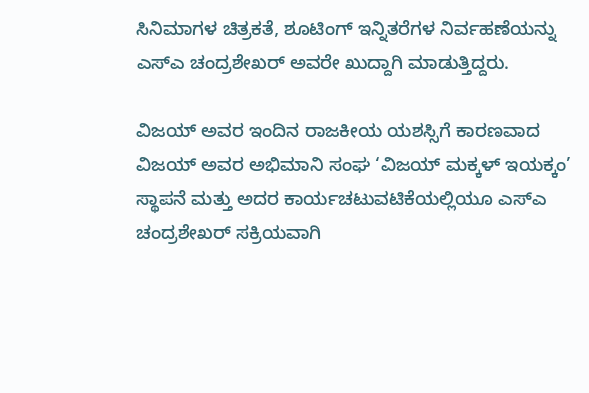ಸಿನಿಮಾಗಳ ಚಿತ್ರಕತೆ, ಶೂಟಿಂಗ್ ಇನ್ನಿತರೆಗಳ ನಿರ್ವಹಣೆಯನ್ನು ಎಸ್ಎ ಚಂದ್ರಶೇಖರ್ ಅವರೇ ಖುದ್ದಾಗಿ ಮಾಡುತ್ತಿದ್ದರು.

ವಿಜಯ್ ಅವರ ಇಂದಿನ ರಾಜಕೀಯ ಯಶಸ್ಸಿಗೆ ಕಾರಣವಾದ ವಿಜಯ್ ಅವರ ಅಭಿಮಾನಿ ಸಂಘ ‘ವಿಜಯ್ ಮಕ್ಕಳ್ ಇಯಕ್ಕಂ’ ಸ್ಥಾಪನೆ ಮತ್ತು ಅದರ ಕಾರ್ಯಚಟುವಟಿಕೆಯಲ್ಲಿಯೂ ಎಸ್ಎ ಚಂದ್ರಶೇಖರ್ ಸಕ್ರಿಯವಾಗಿ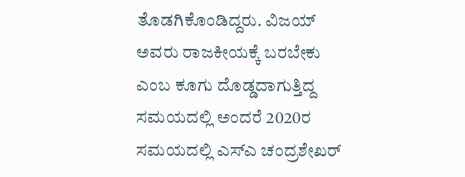ತೊಡಗಿಕೊಂಡಿದ್ದರು. ವಿಜಯ್ ಅವರು ರಾಜಕೀಯಕ್ಕೆ ಬರಬೇಕು ಎಂಬ ಕೂಗು ದೊಡ್ಡದಾಗುತ್ತಿದ್ದ ಸಮಯದಲ್ಲಿ ಅಂದರೆ 2020ರ ಸಮಯದಲ್ಲಿ ಎಸ್ಎ ಚಂದ್ರಶೇಖರ್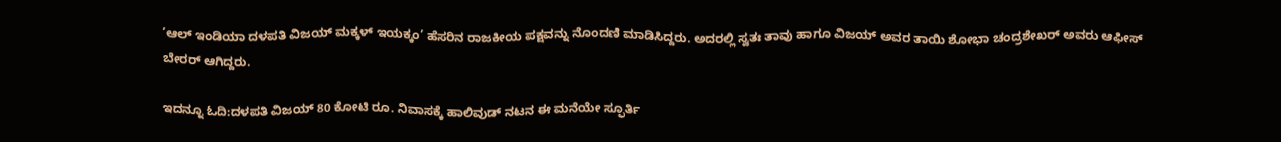‘ಆಲ್ ಇಂಡಿಯಾ ದಳಪತಿ ವಿಜಯ್ ಮಕ್ಕಳ್ ಇಯಕ್ಕಂ’ ಹೆಸರಿನ ರಾಜಕೀಯ ಪಕ್ಷವನ್ನು ನೊಂದಣಿ ಮಾಡಿಸಿದ್ದರು. ಅದರಲ್ಲಿ ಸ್ವತಃ ತಾವು ಹಾಗೂ ವಿಜಯ್ ಅವರ ತಾಯಿ ಶೋಭಾ ಚಂದ್ರಶೇಖರ್ ಅವರು ಆಫೀಸ್ ಬೇರರ್ ಆಗಿದ್ದರು.

ಇದನ್ನೂ ಓದಿ:ದಳಪತಿ ವಿಜಯ್ 80 ಕೋಟಿ ರೂ. ನಿವಾಸಕ್ಕೆ ಹಾಲಿವುಡ್ ನಟನ ಈ ಮನೆಯೇ ಸ್ಫೂರ್ತಿ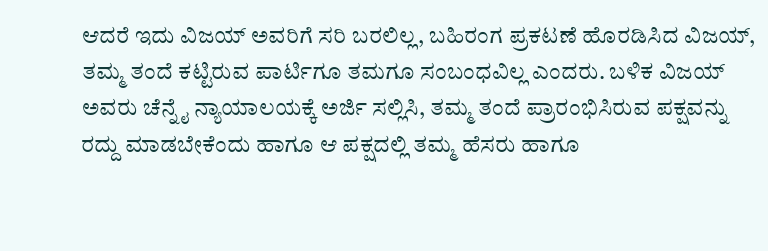ಆದರೆ ಇದು ವಿಜಯ್ ಅವರಿಗೆ ಸರಿ ಬರಲಿಲ್ಲ, ಬಹಿರಂಗ ಪ್ರಕಟಣೆ ಹೊರಡಿಸಿದ ವಿಜಯ್, ತಮ್ಮ ತಂದೆ ಕಟ್ಟಿರುವ ಪಾರ್ಟಿಗೂ ತಮಗೂ ಸಂಬಂಧವಿಲ್ಲ ಎಂದರು. ಬಳಿಕ ವಿಜಯ್ ಅವರು ಚೆನ್ನೈ ನ್ಯಾಯಾಲಯಕ್ಕೆ ಅರ್ಜಿ ಸಲ್ಲಿಸಿ, ತಮ್ಮ ತಂದೆ ಪ್ರಾರಂಭಿಸಿರುವ ಪಕ್ಷವನ್ನು ರದ್ದು ಮಾಡಬೇಕೆಂದು ಹಾಗೂ ಆ ಪಕ್ಷದಲ್ಲಿ ತಮ್ಮ ಹೆಸರು ಹಾಗೂ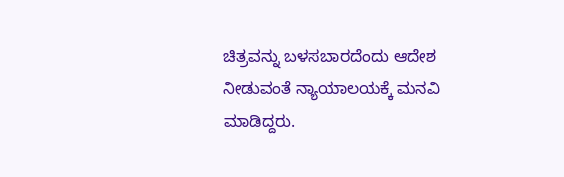ಚಿತ್ರವನ್ನು ಬಳಸಬಾರದೆಂದು ಆದೇಶ ನೀಡುವಂತೆ ನ್ಯಾಯಾಲಯಕ್ಕೆ ಮನವಿ ಮಾಡಿದ್ದರು.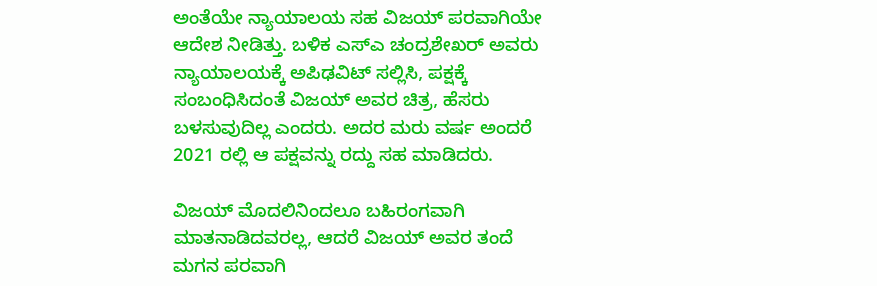ಅಂತೆಯೇ ನ್ಯಾಯಾಲಯ ಸಹ ವಿಜಯ್ ಪರವಾಗಿಯೇ ಆದೇಶ ನೀಡಿತ್ತು. ಬಳಿಕ ಎಸ್ಎ ಚಂದ್ರಶೇಖರ್ ಅವರು ನ್ಯಾಯಾಲಯಕ್ಕೆ ಅಪಿಢವಿಟ್ ಸಲ್ಲಿಸಿ, ಪಕ್ಷಕ್ಕೆ ಸಂಬಂಧಿಸಿದಂತೆ ವಿಜಯ್ ಅವರ ಚಿತ್ರ, ಹೆಸರು ಬಳಸುವುದಿಲ್ಲ ಎಂದರು. ಅದರ ಮರು ವರ್ಷ ಅಂದರೆ 2021 ರಲ್ಲಿ ಆ ಪಕ್ಷವನ್ನು ರದ್ದು ಸಹ ಮಾಡಿದರು.

ವಿಜಯ್ ಮೊದಲಿನಿಂದಲೂ ಬಹಿರಂಗವಾಗಿ ಮಾತನಾಡಿದವರಲ್ಲ, ಆದರೆ ವಿಜಯ್ ಅವರ ತಂದೆ ಮಗನ ಪರವಾಗಿ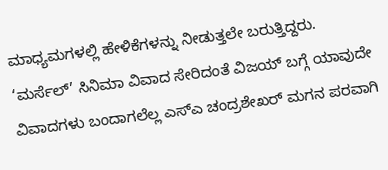ಮಾಧ್ಯಮಗಳಲ್ಲಿ ಹೇಳಿಕೆಗಳನ್ನು ನೀಡುತ್ತಲೇ ಬರುತ್ತಿದ್ದರು. ‘ಮರ್ಸೆಲ್’ ಸಿನಿಮಾ ವಿವಾದ ಸೇರಿದಂತೆ ವಿಜಯ್ ಬಗ್ಗೆ ಯಾವುದೇ ವಿವಾದಗಳು ಬಂದಾಗಲೆಲ್ಲ ಎಸ್ಎ ಚಂದ್ರಶೇಖರ್ ಮಗನ ಪರವಾಗಿ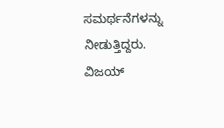ಸಮರ್ಥನೆಗಳನ್ನು ನೀಡುತ್ತಿದ್ದರು. ವಿಜಯ್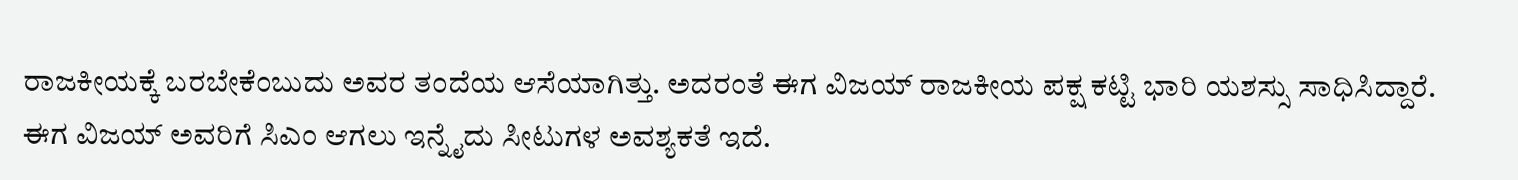ರಾಜಕೀಯಕ್ಕೆ ಬರಬೇಕೆಂಬುದು ಅವರ ತಂದೆಯ ಆಸೆಯಾಗಿತ್ತು. ಅದರಂತೆ ಈಗ ವಿಜಯ್ ರಾಜಕೀಯ ಪಕ್ಷ ಕಟ್ಟಿ ಭಾರಿ ಯಶಸ್ಸು ಸಾಧಿಸಿದ್ದಾರೆ. ಈಗ ವಿಜಯ್ ಅವರಿಗೆ ಸಿಎಂ ಆಗಲು ಇನ್ನೈದು ಸೀಟುಗಳ ಅವಶ್ಯಕತೆ ಇದೆ.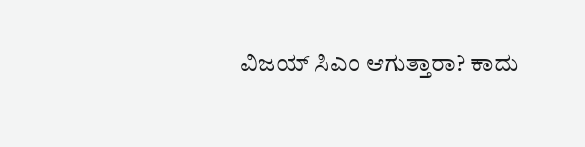ವಿಜಯ್ ಸಿಎಂ ಆಗುತ್ತಾರಾ? ಕಾದು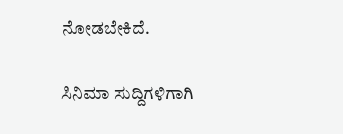ನೋಡಬೇಕಿದೆ.

ಸಿನಿಮಾ ಸುದ್ದಿಗಳಿಗಾಗಿ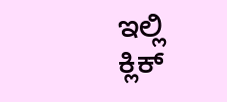ಇಲ್ಲಿ ಕ್ಲಿಕ್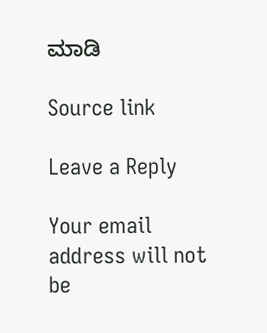ಮಾಡಿ

Source link

Leave a Reply

Your email address will not be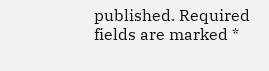published. Required fields are marked *